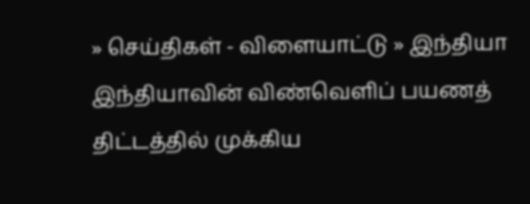» செய்திகள் - விளையாட்டு » இந்தியா
இந்தியாவின் விண்வெளிப் பயணத் திட்டத்தில் முக்கிய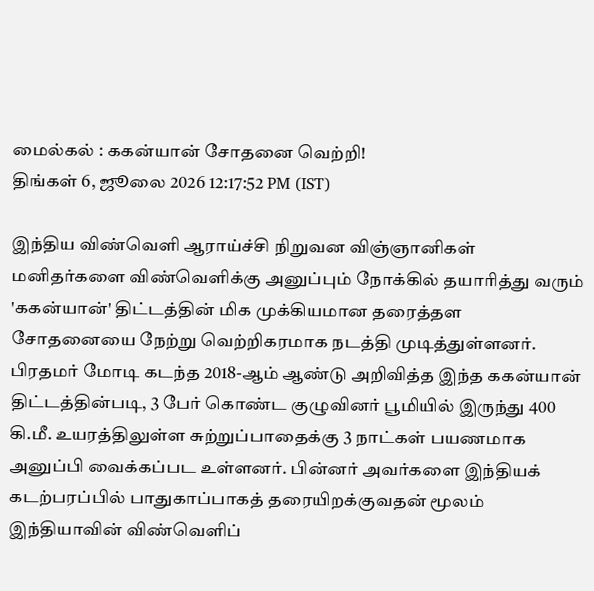மைல்கல் : ககன்யான் சோதனை வெற்றி!
திங்கள் 6, ஜூலை 2026 12:17:52 PM (IST)

இந்திய விண்வெளி ஆராய்ச்சி நிறுவன விஞ்ஞானிகள் மனிதர்களை விண்வெளிக்கு அனுப்பும் நோக்கில் தயாரித்து வரும் 'ககன்யான்' திட்டத்தின் மிக முக்கியமான தரைத்தள சோதனையை நேற்று வெற்றிகரமாக நடத்தி முடித்துள்ளனர்.
பிரதமர் மோடி கடந்த 2018-ஆம் ஆண்டு அறிவித்த இந்த ககன்யான் திட்டத்தின்படி, 3 பேர் கொண்ட குழுவினர் பூமியில் இருந்து 400 கி.மீ. உயரத்திலுள்ள சுற்றுப்பாதைக்கு 3 நாட்கள் பயணமாக அனுப்பி வைக்கப்பட உள்ளனர். பின்னர் அவர்களை இந்தியக் கடற்பரப்பில் பாதுகாப்பாகத் தரையிறக்குவதன் மூலம் இந்தியாவின் விண்வெளிப்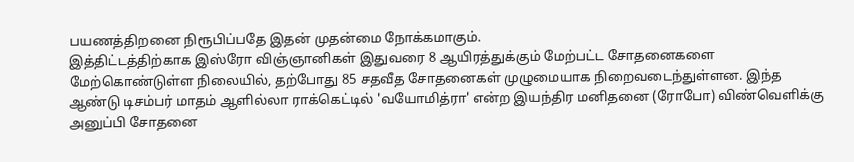பயணத்திறனை நிரூபிப்பதே இதன் முதன்மை நோக்கமாகும்.
இத்திட்டத்திற்காக இஸ்ரோ விஞ்ஞானிகள் இதுவரை 8 ஆயிரத்துக்கும் மேற்பட்ட சோதனைகளை மேற்கொண்டுள்ள நிலையில், தற்போது 85 சதவீத சோதனைகள் முழுமையாக நிறைவடைந்துள்ளன. இந்த ஆண்டு டிசம்பர் மாதம் ஆளில்லா ராக்கெட்டில் 'வயோமித்ரா' என்ற இயந்திர மனிதனை (ரோபோ) விண்வெளிக்கு அனுப்பி சோதனை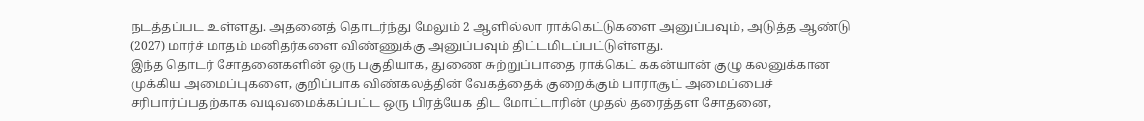நடத்தப்பட உள்ளது. அதனைத் தொடர்ந்து மேலும் 2 ஆளில்லா ராக்கெட்டுகளை அனுப்பவும், அடுத்த ஆண்டு (2027) மார்ச் மாதம் மனிதர்களை விண்ணுக்கு அனுப்பவும் திட்டமிடப்பட்டுள்ளது.
இந்த தொடர் சோதனைகளின் ஒரு பகுதியாக, துணை சுற்றுப்பாதை ராக்கெட் ககன்யான் குழு கலனுக்கான முக்கிய அமைப்புகளை, குறிப்பாக விண்கலத்தின் வேகத்தைக் குறைக்கும் பாராசூட் அமைப்பைச் சரிபார்ப்பதற்காக வடிவமைக்கப்பட்ட ஒரு பிரத்யேக திட மோட்டாரின் முதல் தரைத்தள சோதனை,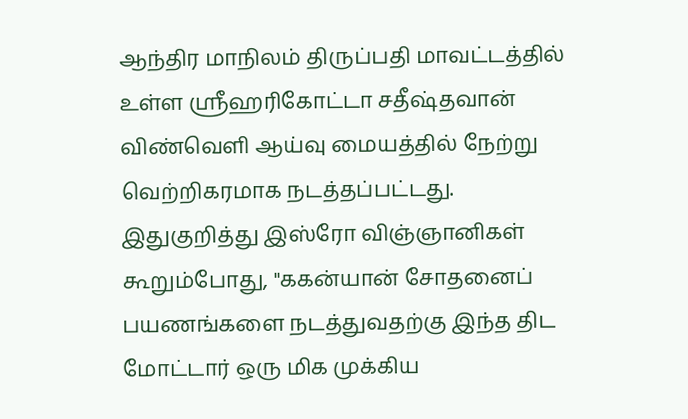ஆந்திர மாநிலம் திருப்பதி மாவட்டத்தில் உள்ள ஸ்ரீஹரிகோட்டா சதீஷ்தவான் விண்வெளி ஆய்வு மையத்தில் நேற்று வெற்றிகரமாக நடத்தப்பட்டது.
இதுகுறித்து இஸ்ரோ விஞ்ஞானிகள் கூறும்போது, "ககன்யான் சோதனைப் பயணங்களை நடத்துவதற்கு இந்த திட மோட்டார் ஒரு மிக முக்கிய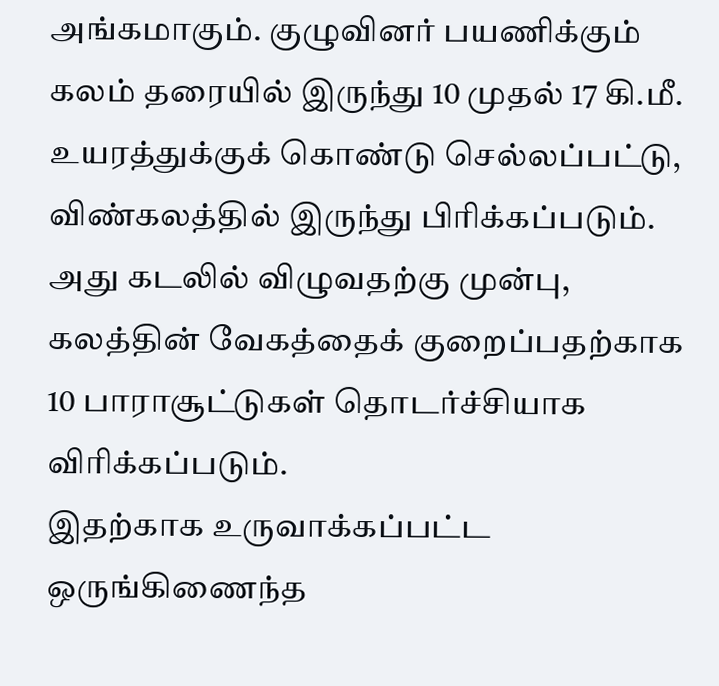அங்கமாகும். குழுவினர் பயணிக்கும் கலம் தரையில் இருந்து 10 முதல் 17 கி.மீ. உயரத்துக்குக் கொண்டு செல்லப்பட்டு, விண்கலத்தில் இருந்து பிரிக்கப்படும். அது கடலில் விழுவதற்கு முன்பு, கலத்தின் வேகத்தைக் குறைப்பதற்காக 10 பாராசூட்டுகள் தொடர்ச்சியாக விரிக்கப்படும்.
இதற்காக உருவாக்கப்பட்ட ஒருங்கிணைந்த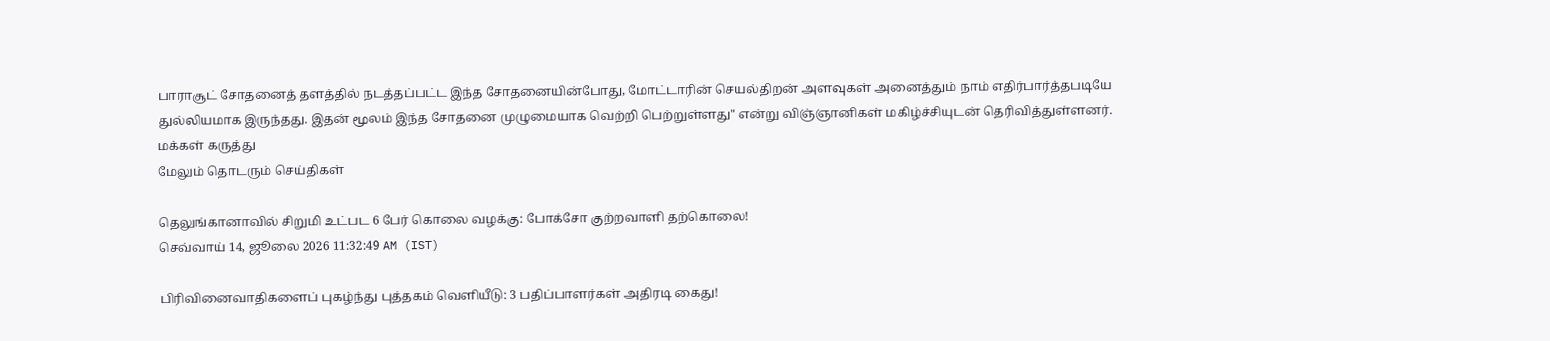பாராசூட் சோதனைத் தளத்தில் நடத்தப்பட்ட இந்த சோதனையின்போது, மோட்டாரின் செயல்திறன் அளவுகள் அனைத்தும் நாம் எதிர்பார்த்தபடியே துல்லியமாக இருந்தது. இதன் மூலம் இந்த சோதனை முழுமையாக வெற்றி பெற்றுள்ளது" என்று விஞ்ஞானிகள் மகிழ்ச்சியுடன் தெரிவித்துள்ளனர்.
மக்கள் கருத்து
மேலும் தொடரும் செய்திகள்

தெலுங்கானாவில் சிறுமி உட்பட 6 பேர் கொலை வழக்கு: போக்சோ குற்றவாளி தற்கொலை!
செவ்வாய் 14, ஜூலை 2026 11:32:49 AM (IST)

பிரிவினைவாதிகளைப் புகழ்ந்து புத்தகம் வெளியீடு: 3 பதிப்பாளர்கள் அதிரடி கைது!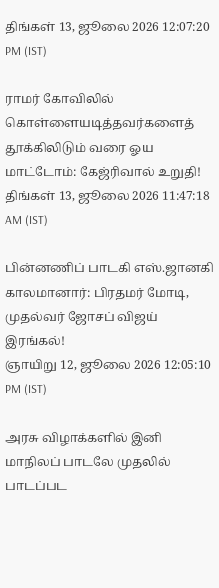திங்கள் 13, ஜூலை 2026 12:07:20 PM (IST)

ராமர் கோவிலில் கொள்ளையடித்தவர்களைத் தூக்கிலிடும் வரை ஓய மாட்டோம்: கேஜ்ரிவால் உறுதி!
திங்கள் 13, ஜூலை 2026 11:47:18 AM (IST)

பின்னணிப் பாடகி எஸ்.ஜானகி காலமானார்: பிரதமர் மோடி, முதல்வர் ஜோசப் விஜய் இரங்கல்!
ஞாயிறு 12, ஜூலை 2026 12:05:10 PM (IST)

அரசு விழாக்களில் இனி மாநிலப் பாடலே முதலில் பாடப்பட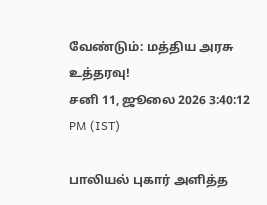வேண்டும்: மத்திய அரசு உத்தரவு!
சனி 11, ஜூலை 2026 3:40:12 PM (IST)

பாலியல் புகார் அளித்த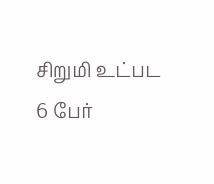சிறுமி உட்பட 6 பேர்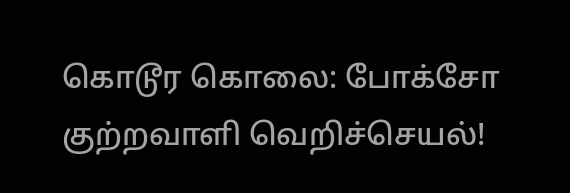கொடூர கொலை: போக்சோ குற்றவாளி வெறிச்செயல்!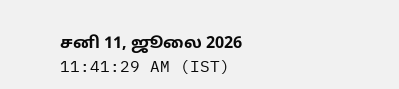சனி 11, ஜூலை 2026 11:41:29 AM (IST)